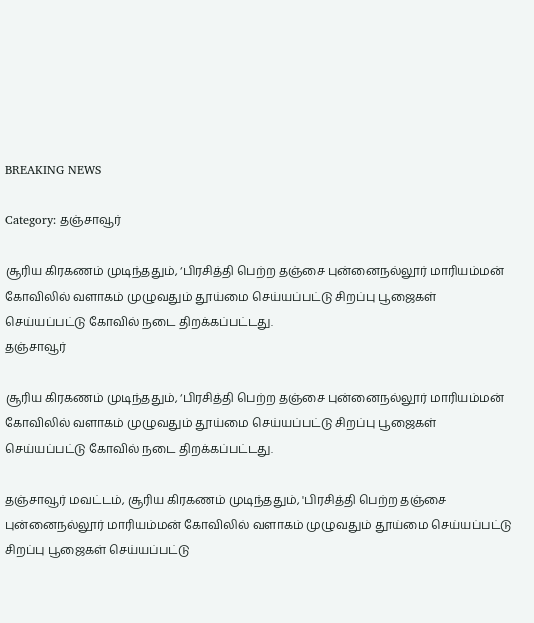BREAKING NEWS

Category: தஞ்சாவூர்

சூரிய கிரகணம் முடிந்ததும், ‘பிரசித்தி பெற்ற தஞ்சை புன்னைநல்லூர் மாரியம்மன் கோவிலில் வளாகம் முழுவதும் தூய்மை செய்யப்பட்டு சிறப்பு பூஜைகள் செய்யப்பட்டு கோவில் நடை திறக்கப்பட்டது.
தஞ்சாவூர்

சூரிய கிரகணம் முடிந்ததும், ‘பிரசித்தி பெற்ற தஞ்சை புன்னைநல்லூர் மாரியம்மன் கோவிலில் வளாகம் முழுவதும் தூய்மை செய்யப்பட்டு சிறப்பு பூஜைகள் செய்யப்பட்டு கோவில் நடை திறக்கப்பட்டது.

தஞ்சாவூர் மவட்டம், சூரிய கிரகணம் முடிந்ததும், 'பிரசித்தி பெற்ற தஞ்சை புன்னைநல்லூர் மாரியம்மன் கோவிலில் வளாகம் முழுவதும் தூய்மை செய்யப்பட்டு சிறப்பு பூஜைகள் செய்யப்பட்டு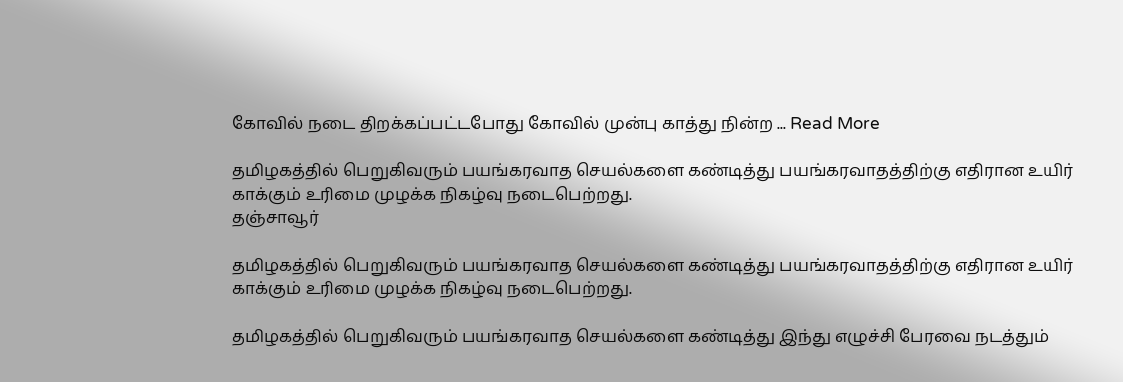கோவில் நடை திறக்கப்பட்டபோது கோவில் முன்பு காத்து நின்ற ... Read More

தமிழகத்தில் பெறுகிவரும் பயங்கரவாத செயல்களை கண்டித்து பயங்கரவாதத்திற்கு எதிரான உயிர் காக்கும் உரிமை முழக்க நிகழ்வு நடைபெற்றது.
தஞ்சாவூர்

தமிழகத்தில் பெறுகிவரும் பயங்கரவாத செயல்களை கண்டித்து பயங்கரவாதத்திற்கு எதிரான உயிர் காக்கும் உரிமை முழக்க நிகழ்வு நடைபெற்றது.

தமிழகத்தில் பெறுகிவரும் பயங்கரவாத செயல்களை கண்டித்து இந்து எழுச்சி பேரவை நடத்தும்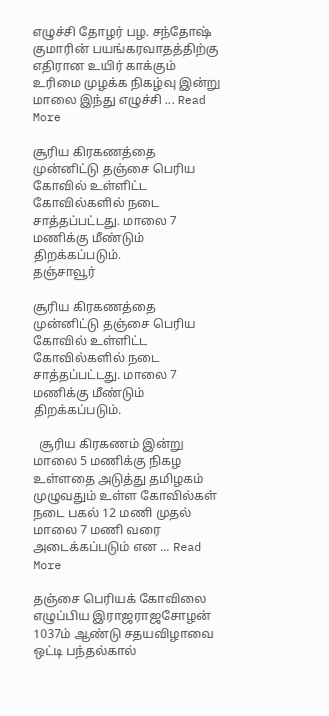எழுச்சி தோழர் பழ. சந்தோஷ் குமாரின் பயங்கரவாதத்திற்கு எதிரான உயிர் காக்கும் உரிமை முழக்க நிகழ்வு இன்று மாலை இந்து எழுச்சி ... Read More

சூரிய கிரகணத்தை முன்னிட்டு தஞ்சை பெரிய கோவில் உள்ளிட்ட கோவில்களில் நடை சாத்தப்பட்டது. மாலை 7 மணிக்கு மீண்டும் திறக்கப்படும்.
தஞ்சாவூர்

சூரிய கிரகணத்தை முன்னிட்டு தஞ்சை பெரிய கோவில் உள்ளிட்ட கோவில்களில் நடை சாத்தப்பட்டது. மாலை 7 மணிக்கு மீண்டும் திறக்கப்படும்.

  சூரிய கிரகணம் இன்று மாலை 5 மணிக்கு நிகழ உள்ளதை அடுத்து தமிழகம் முழுவதும் உள்ள கோவில்கள் நடை பகல் 12 மணி முதல் மாலை 7 மணி வரை அடைக்கப்படும் என ... Read More

தஞ்சை பெரியக் கோவிலை எழுப்பிய இராஜராஜசோழன் 1037ம் ஆண்டு சதயவிழாவை ஒட்டி பந்தல்கால்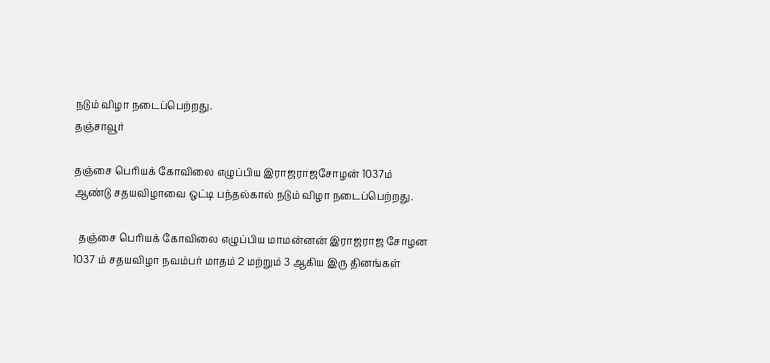நடும் விழா நடைப்பெற்றது.
தஞ்சாவூர்

தஞ்சை பெரியக் கோவிலை எழுப்பிய இராஜராஜசோழன் 1037ம் ஆண்டு சதயவிழாவை ஒட்டி பந்தல்கால் நடும் விழா நடைப்பெற்றது.

  தஞ்சை பெரியக் கோவிலை எழுப்பிய மாமன்னன் இராஜராஜ சோழன 1037 ம் சதயவிழா நவம்பர் மாதம் 2 மற்றும் 3 ஆகிய இரு தினங்கள்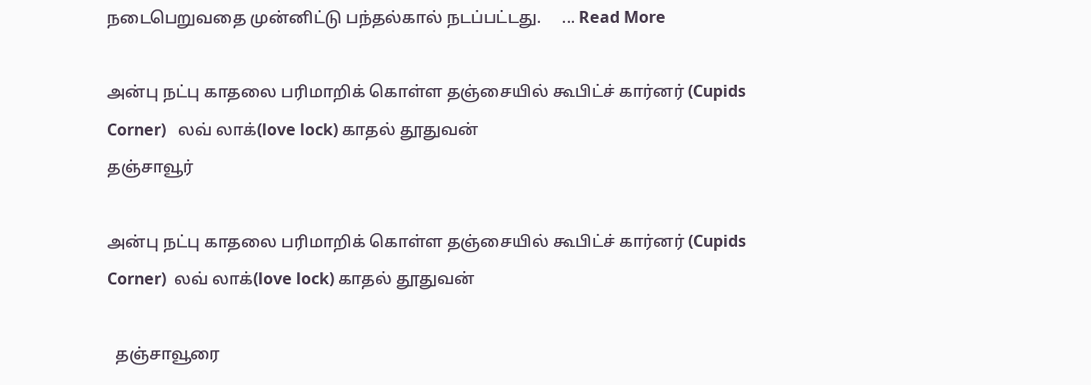நடைபெறுவதை முன்னிட்டு பந்தல்கால் நடப்பட்டது.     ... Read More

அன்பு நட்பு காதலை பரிமாறிக் கொள்ள தஞ்சையில் கூபிட்ச் கார்னர் (Cupids Corner)   லவ் லாக்(love lock) காதல் தூதுவன்
தஞ்சாவூர்

அன்பு நட்பு காதலை பரிமாறிக் கொள்ள தஞ்சையில் கூபிட்ச் கார்னர் (Cupids Corner)  லவ் லாக்(love lock) காதல் தூதுவன்

  தஞ்சாவூரை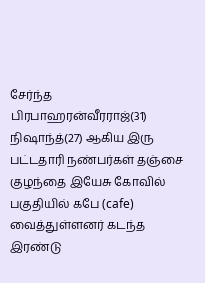சேர்ந்த பிரபாஹரன்வீரராஜ்(31) நிஷாந்த்(27) ஆகிய இரு பட்டதாரி நண்பர்கள் தஞ்சை குழந்தை இயேசு கோவில் பகுதியில் கபே (cafe) வைத்துள்ளனர் கடந்த இரண்டு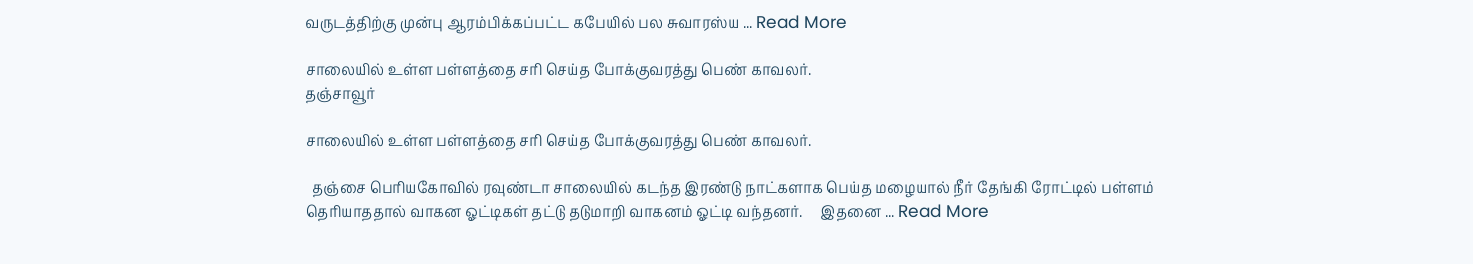வருடத்திற்கு முன்பு ஆரம்பிக்கப்பட்ட கபேயில் பல சுவாரஸ்ய ... Read More

சாலையில் உள்ள பள்ளத்தை சரி செய்த போக்குவரத்து பெண் காவலர்.
தஞ்சாவூர்

சாலையில் உள்ள பள்ளத்தை சரி செய்த போக்குவரத்து பெண் காவலர்.

  தஞ்சை பெரியகோவில் ரவுண்டா சாலையில் கடந்த இரண்டு நாட்களாக பெய்த மழையால் நீர் தேங்கி ரோட்டில் பள்ளம் தெரியாததால் வாகன ஓட்டிகள் தட்டு தடுமாறி வாகனம் ஓட்டி வந்தனர்.     இதனை ... Read More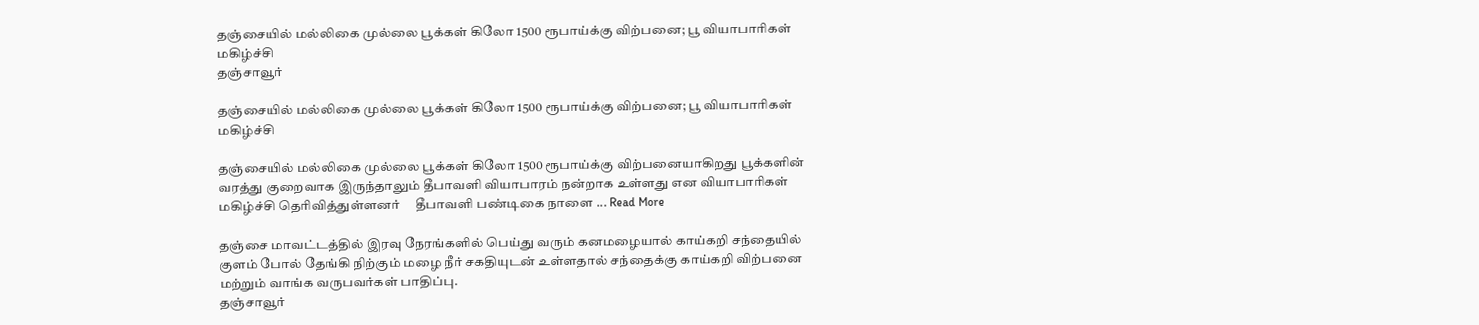தஞ்சையில் மல்லிகை முல்லை பூக்கள் கிலோ 1500 ரூபாய்க்கு விற்பனை; பூ வியாபாரிகள் மகிழ்ச்சி
தஞ்சாவூர்

தஞ்சையில் மல்லிகை முல்லை பூக்கள் கிலோ 1500 ரூபாய்க்கு விற்பனை; பூ வியாபாரிகள் மகிழ்ச்சி

தஞ்சையில் மல்லிகை முல்லை பூக்கள் கிலோ 1500 ரூபாய்க்கு விற்பனையாகிறது பூக்களின் வரத்து குறைவாக இருந்தாலும் தீபாவளி வியாபாரம் நன்றாக உள்ளது என வியாபாரிகள் மகிழ்ச்சி தெரிவித்துள்ளனர்     தீபாவளி பண்டிகை நாளை ... Read More

தஞ்சை மாவட்டத்தில் இரவு நேரங்களில் பெய்து வரும் கனமழையால் காய்கறி சந்தையில் குளம் போல் தேங்கி நிற்கும் மழை நீர் சகதியுடன் உள்ளதால் சந்தைக்கு காய்கறி விற்பனை மற்றும் வாங்க வருபவர்கள் பாதிப்பு.
தஞ்சாவூர்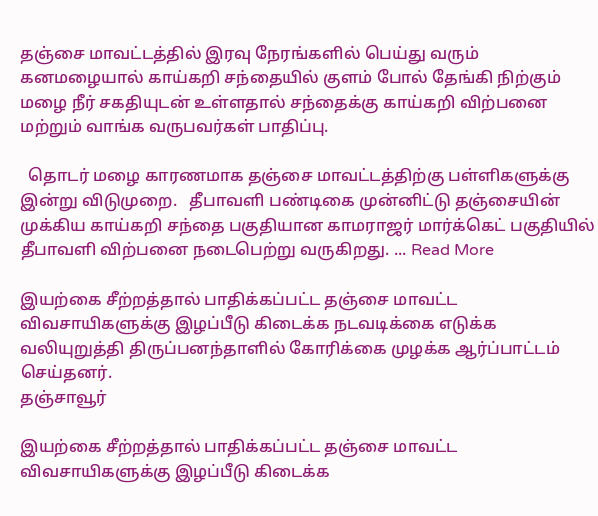தஞ்சை மாவட்டத்தில் இரவு நேரங்களில் பெய்து வரும் கனமழையால் காய்கறி சந்தையில் குளம் போல் தேங்கி நிற்கும் மழை நீர் சகதியுடன் உள்ளதால் சந்தைக்கு காய்கறி விற்பனை மற்றும் வாங்க வருபவர்கள் பாதிப்பு.

  தொடர் மழை காரணமாக தஞ்சை மாவட்டத்திற்கு பள்ளிகளுக்கு இன்று விடுமுறை.   தீபாவளி பண்டிகை முன்னிட்டு தஞ்சையின் முக்கிய காய்கறி சந்தை பகுதியான காமராஜர் மார்க்கெட் பகுதியில் தீபாவளி விற்பனை நடைபெற்று வருகிறது. ... Read More

இயற்கை சீற்றத்தால் பாதிக்கப்பட்ட தஞ்சை மாவட்ட விவசாயிகளுக்கு இழப்பீடு கிடைக்க நடவடிக்கை எடுக்க வலியுறுத்தி திருப்பனந்தாளில் கோரிக்கை முழக்க ஆர்ப்பாட்டம் செய்தனர்.
தஞ்சாவூர்

இயற்கை சீற்றத்தால் பாதிக்கப்பட்ட தஞ்சை மாவட்ட விவசாயிகளுக்கு இழப்பீடு கிடைக்க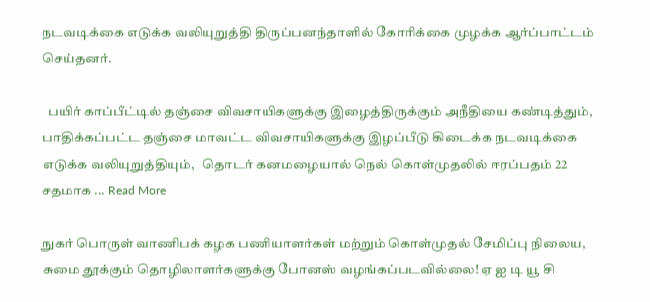நடவடிக்கை எடுக்க வலியுறுத்தி திருப்பனந்தாளில் கோரிக்கை முழக்க ஆர்ப்பாட்டம் செய்தனர்.

  பயிர் காப்பீட்டில் தஞ்சை விவசாயிகளுக்கு இழைத்திருக்கும் அநீதியை கண்டித்தும், பாதிக்கப்பட்ட தஞ்சை மாவட்ட விவசாயிகளுக்கு இழப்பீடு கிடைக்க நடவடிக்கை எடுக்க வலியுறுத்தியும்,   தொடர் கனமழையால் நெல் கொள்முதலில் ஈரப்பதம் 22 சதமாக ... Read More

நுகர் பொருள் வாணிபக் கழக பணியாளர்கள் மற்றும் கொள்முதல் சேமிப்பு நிலைய, சுமை தூக்கும் தொழிலாளர்களுக்கு போனஸ் வழங்கப்படவில்லை! ஏ ஐ டி யூ சி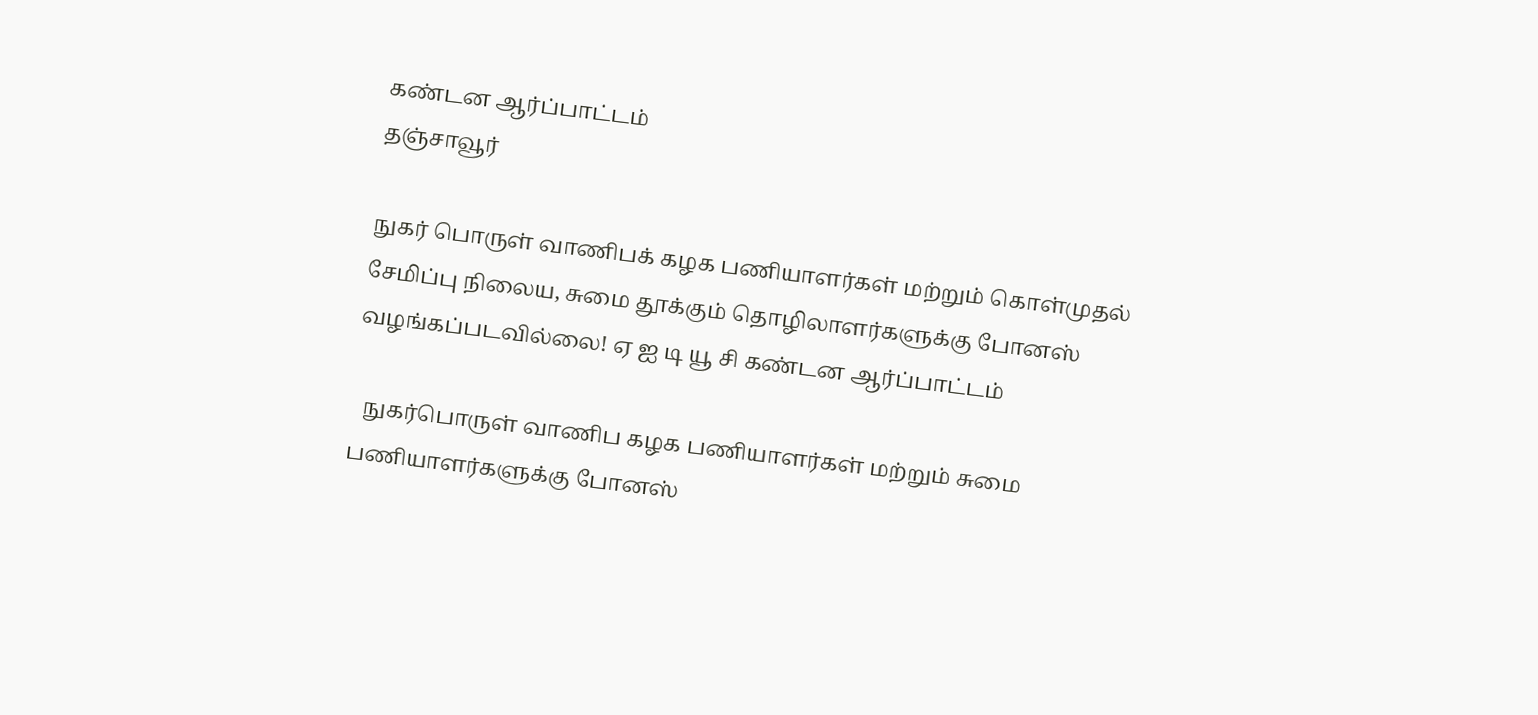கண்டன ஆர்ப்பாட்டம்
தஞ்சாவூர்

நுகர் பொருள் வாணிபக் கழக பணியாளர்கள் மற்றும் கொள்முதல் சேமிப்பு நிலைய, சுமை தூக்கும் தொழிலாளர்களுக்கு போனஸ் வழங்கப்படவில்லை! ஏ ஐ டி யூ சி கண்டன ஆர்ப்பாட்டம்

  நுகர்பொருள் வாணிப கழக பணியாளர்கள் மற்றும் சுமை பணியாளர்களுக்கு போனஸ்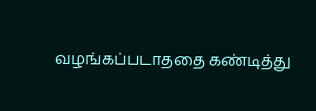வழங்கப்படாததை கண்டித்து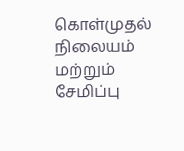கொள்முதல் நிலையம் மற்றும் சேமிப்பு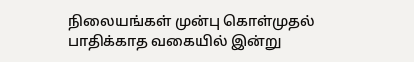நிலையங்கள் முன்பு கொள்முதல் பாதிக்காத வகையில் இன்று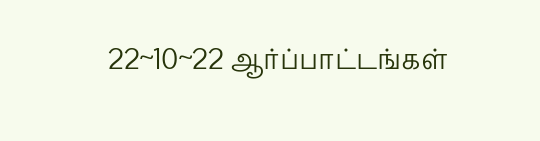22~10~22 ஆர்ப்பாட்டங்கள்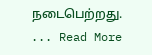நடைபெற்றது.   ... Read More